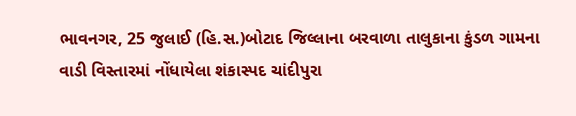ભાવનગર, 25 જુલાઈ (હિ.સ.)બોટાદ જિલ્લાના બરવાળા તાલુકાના કુંડળ ગામના વાડી વિસ્તારમાં નોંધાયેલા શંકાસ્પદ ચાંદીપુરા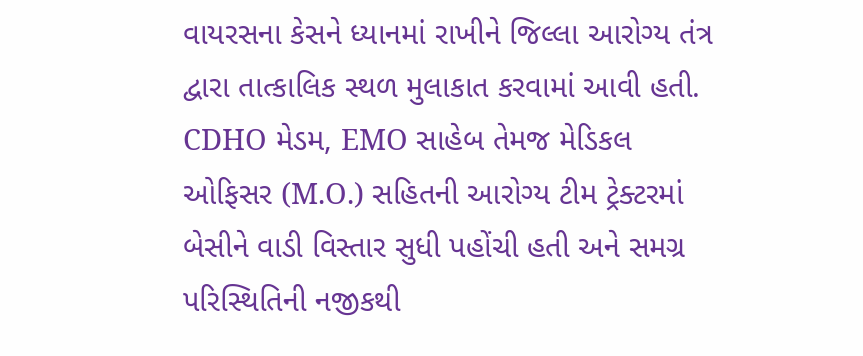વાયરસના કેસને ધ્યાનમાં રાખીને જિલ્લા આરોગ્ય તંત્ર દ્વારા તાત્કાલિક સ્થળ મુલાકાત કરવામાં આવી હતી. CDHO મેડમ, EMO સાહેબ તેમજ મેડિકલ ઓફિસર (M.O.) સહિતની આરોગ્ય ટીમ ટ્રેક્ટરમાં બેસીને વાડી વિસ્તાર સુધી પહોંચી હતી અને સમગ્ર પરિસ્થિતિની નજીકથી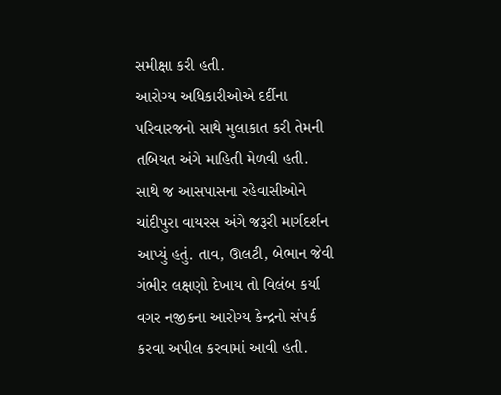સમીક્ષા કરી હતી.
આરોગ્ય અધિકારીઓએ દર્દીના પરિવારજનો સાથે મુલાકાત કરી તેમની તબિયત અંગે માહિતી મેળવી હતી. સાથે જ આસપાસના રહેવાસીઓને ચાંદીપુરા વાયરસ અંગે જરૂરી માર્ગદર્શન આપ્યું હતું. તાવ, ઊલટી, બેભાન જેવી ગંભીર લક્ષણો દેખાય તો વિલંબ કર્યા વગર નજીકના આરોગ્ય કેન્દ્રનો સંપર્ક કરવા અપીલ કરવામાં આવી હતી.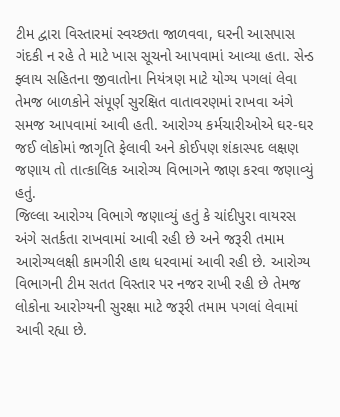ટીમ દ્વારા વિસ્તારમાં સ્વચ્છતા જાળવવા, ઘરની આસપાસ ગંદકી ન રહે તે માટે ખાસ સૂચનો આપવામાં આવ્યા હતા. સેન્ડ ફ્લાય સહિતના જીવાતોના નિયંત્રણ માટે યોગ્ય પગલાં લેવા તેમજ બાળકોને સંપૂર્ણ સુરક્ષિત વાતાવરણમાં રાખવા અંગે સમજ આપવામાં આવી હતી. આરોગ્ય કર્મચારીઓએ ઘર-ઘર જઈ લોકોમાં જાગૃતિ ફેલાવી અને કોઈપણ શંકાસ્પદ લક્ષણ જણાય તો તાત્કાલિક આરોગ્ય વિભાગને જાણ કરવા જણાવ્યું હતું.
જિલ્લા આરોગ્ય વિભાગે જણાવ્યું હતું કે ચાંદીપુરા વાયરસ અંગે સતર્કતા રાખવામાં આવી રહી છે અને જરૂરી તમામ આરોગ્યલક્ષી કામગીરી હાથ ધરવામાં આવી રહી છે. આરોગ્ય વિભાગની ટીમ સતત વિસ્તાર પર નજર રાખી રહી છે તેમજ લોકોના આરોગ્યની સુરક્ષા માટે જરૂરી તમામ પગલાં લેવામાં આવી રહ્યા છે.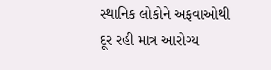સ્થાનિક લોકોને અફવાઓથી દૂર રહી માત્ર આરોગ્ય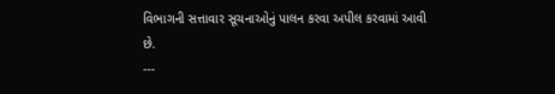વિભાગની સત્તાવાર સૂચનાઓનું પાલન કરવા અપીલ કરવામાં આવી છે.
---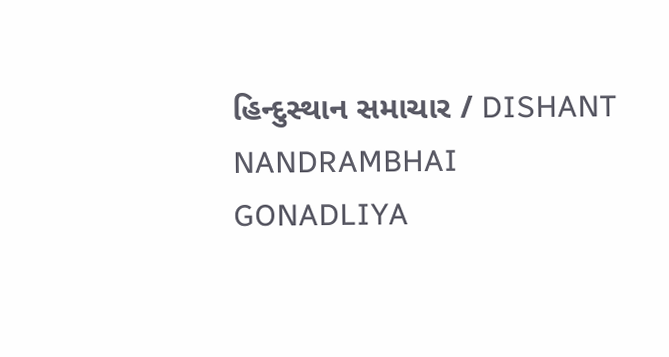હિન્દુસ્થાન સમાચાર / DISHANT NANDRAMBHAI GONADLIYA